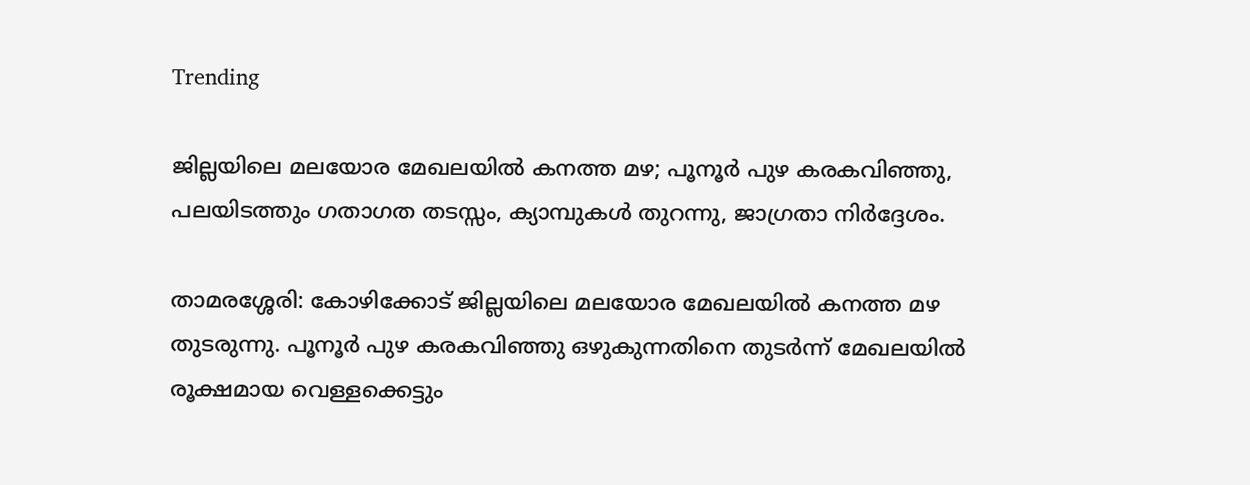Trending

ജില്ലയിലെ മലയോര മേഖലയിൽ കനത്ത മഴ; പൂനൂർ പുഴ കരകവിഞ്ഞു, പലയിടത്തും ഗതാഗത തടസ്സം, ക്യാമ്പുകൾ തുറന്നു, ജാഗ്രതാ നിർദ്ദേശം.

താമരശ്ശേരി: കോഴിക്കോട് ജില്ലയിലെ മലയോര മേഖലയിൽ കനത്ത മഴ തുടരുന്നു. പൂനൂർ പുഴ കരകവിഞ്ഞു ഒഴുകുന്നതിനെ തുടർന്ന് മേഖലയിൽ രൂക്ഷമായ വെള്ളക്കെട്ടും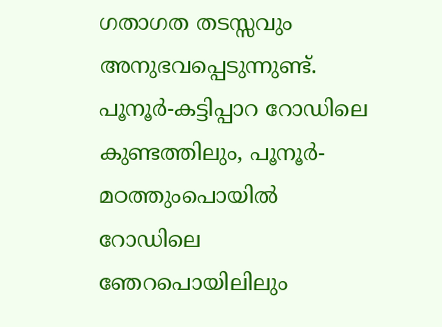ഗതാഗത തടസ്സവും അനുഭവപ്പെടുന്നുണ്ട്. പൂനൂർ-കട്ടിപ്പാറ റോഡിലെ കുണ്ടത്തിലും, പൂനൂർ- മഠത്തുംപൊയിൽ റോഡിലെ ഞേറപൊയിലിലും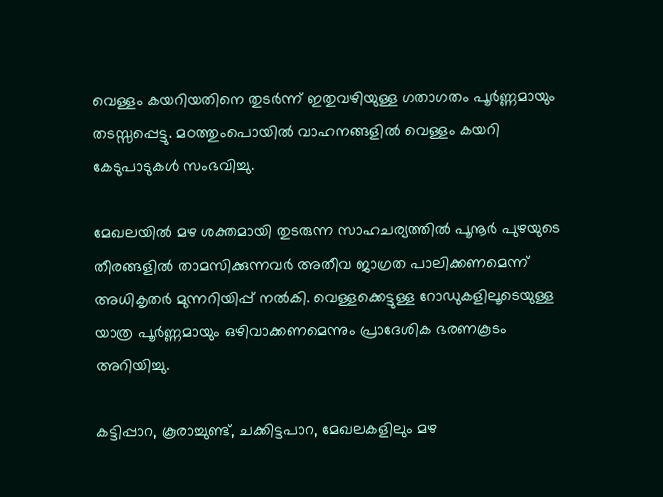വെള്ളം കയറിയതിനെ തുടർന്ന് ഇതുവഴിയുള്ള ഗതാഗതം പൂർണ്ണമായും തടസ്സപ്പെട്ടു. മഠത്തുംപൊയിൽ വാഹനങ്ങളിൽ വെള്ളം കയറി കേടുപാടുകൾ സംഭവിച്ചു.

മേഖലയിൽ മഴ ശക്തമായി തുടരുന്ന സാഹചര്യത്തിൽ പൂനൂർ പുഴയുടെ തീരങ്ങളിൽ താമസിക്കുന്നവർ അതീവ ജാഗ്രത പാലിക്കണമെന്ന് അധികൃതർ മുന്നറിയിപ്പ് നൽകി. വെള്ളക്കെട്ടുള്ള റോഡുകളിലൂടെയുള്ള യാത്ര പൂർണ്ണമായും ഒഴിവാക്കണമെന്നും പ്രാദേശിക ഭരണകൂടം അറിയിച്ചു.

കട്ടിപ്പാറ, കൂരാച്ചുണ്ട്, ചക്കിട്ടപാറ, മേഖലകളിലും മഴ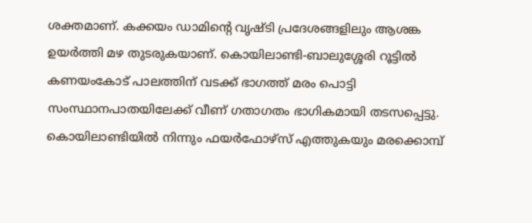ശക്തമാണ്. കക്കയം ഡാമിന്റെ വൃഷ്ടി പ്രദേശങ്ങളിലും ആശങ്ക ഉയർത്തി മഴ തുടരുകയാണ്. കൊയിലാണ്ടി-ബാലുശ്ശേരി റൂട്ടിൽ കണയംകോട് പാലത്തിന് വടക്ക് ഭാഗത്ത് മരം പൊട്ടി സംസ്ഥാനപാതയിലേക്ക് വീണ് ഗതാഗതം ഭാഗികമായി തടസപ്പെട്ടു. കൊയിലാണ്ടിയിൽ നിന്നും ഫയർഫോഴ്സ് എത്തുകയും മരക്കൊമ്പ്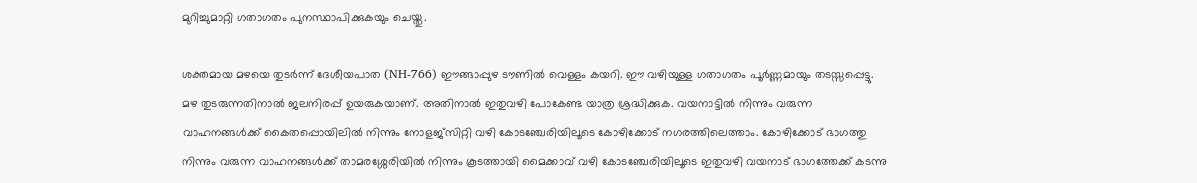മുറിച്ചുമാറ്റി ഗതാഗതം പുനസ്ഥാപിക്കുകയും ചെയ്തു.

ശക്തമായ മഴയെ തുടർന്ന് ദേശീയപാത (NH-766) ഈങ്ങാപ്പുഴ ടൗണിൽ വെള്ളം കയറി. ഈ വഴിയുള്ള ഗതാഗതം പൂർണ്ണമായും തടസ്സപ്പെട്ടു. മഴ തുടരുന്നതിനാൽ ജലനിരപ്പ് ഉയരുകയാണ്. അതിനാൽ ഇതുവഴി പോകേണ്ട യാത്ര ശ്രദ്ധിക്കുക. വയനാട്ടിൽ നിന്നും വരുന്ന വാഹനങ്ങൾക്ക് കൈതപ്പൊയിലിൽ നിന്നും നോളജ്സിറ്റി വഴി കോടഞ്ചേരിയിലൂടെ കോഴിക്കോട് നഗരത്തിലെത്താം. കോഴിക്കോട് ഭാഗത്തു നിന്നും വരുന്ന വാഹനങ്ങൾക്ക് താമരശ്ശേരിയിൽ നിന്നും കൂടത്തായി മൈക്കാവ് വഴി കോടഞ്ചേരിയിലൂടെ ഇതുവഴി വയനാട് ഭാഗത്തേക്ക് കടന്നു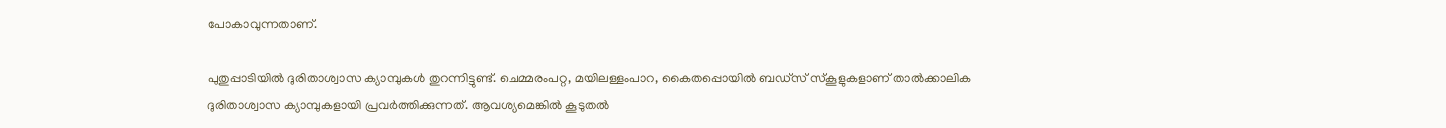പോകാവുന്നതാണ്.

പുതുപ്പാടിയില്‍ ദുരിതാശ്വാസ ക്യാമ്പുകള്‍ തുറന്നിട്ടുണ്ട്. ചെമ്മരംപറ്റ, മയിലള്ളംപാറ, കൈതപ്പൊയിൽ ബഡ്സ് സ്കൂളുകളാണ് താല്‍ക്കാലിക ദുരിതാശ്വാസ ക്യാമ്പുകളായി പ്രവര്‍ത്തിക്കുന്നത്. ആവശ്യമെങ്കിൽ കൂടുതൽ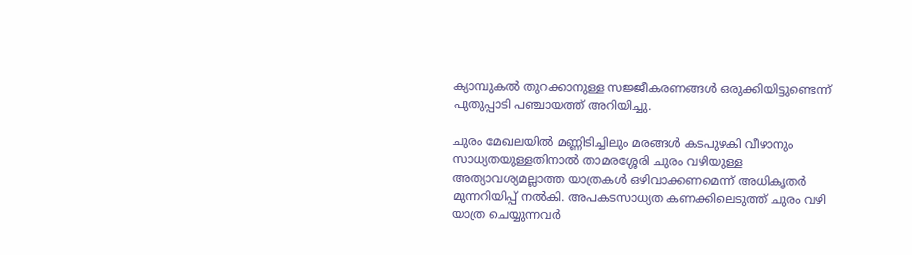ക്യാമ്പുകൽ തുറക്കാനുള്ള സജ്ജീകരണങ്ങൾ ഒരുക്കിയിട്ടുണ്ടെന്ന് പുതുപ്പാടി പഞ്ചായത്ത് അറിയിച്ചു.

ചുരം മേഖലയിൽ മണ്ണിടിച്ചിലും മരങ്ങൾ കടപുഴകി വീഴാനും സാധ്യതയുള്ളതിനാൽ താമരശ്ശേരി ചുരം വഴിയുള്ള അത്യാവശ്യമല്ലാത്ത യാത്രകൾ ഒഴിവാക്കണമെന്ന് അധികൃതർ മുന്നറിയിപ്പ് നൽകി. അപകടസാധ്യത കണക്കിലെടുത്ത് ചുരം വഴി യാത്ര ചെയ്യുന്നവർ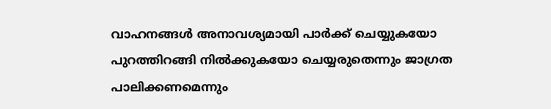വാഹനങ്ങൾ അനാവശ്യമായി പാർക്ക് ചെയ്യുകയോ പുറത്തിറങ്ങി നിൽക്കുകയോ ചെയ്യരുതെന്നും ജാഗ്രത പാലിക്കണമെന്നും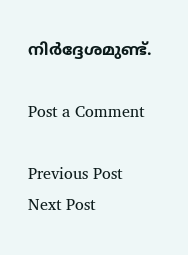നിർദ്ദേശമുണ്ട്.

Post a Comment

Previous Post Next Post